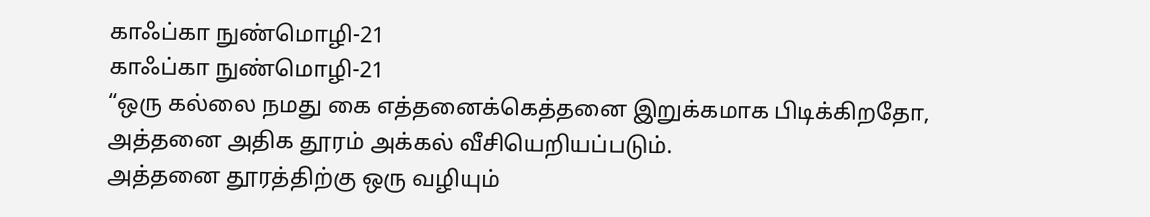காஃப்கா நுண்மொழி-21
காஃப்கா நுண்மொழி-21
“ஒரு கல்லை நமது கை எத்தனைக்கெத்தனை இறுக்கமாக பிடிக்கிறதோ,
அத்தனை அதிக தூரம் அக்கல் வீசியெறியப்படும்.
அத்தனை தூரத்திற்கு ஒரு வழியும்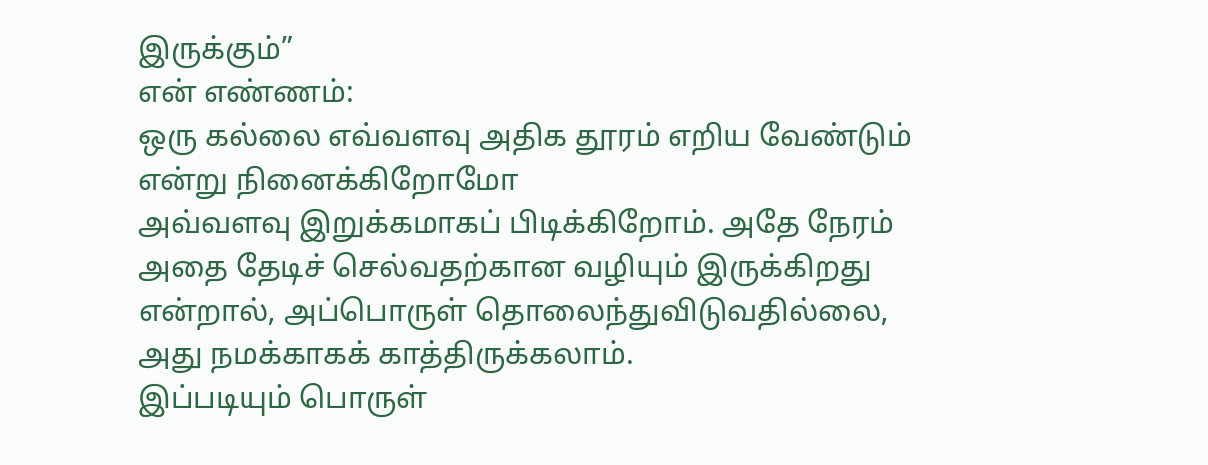இருக்கும்”
என் எண்ணம்:
ஒரு கல்லை எவ்வளவு அதிக தூரம் எறிய வேண்டும் என்று நினைக்கிறோமோ
அவ்வளவு இறுக்கமாகப் பிடிக்கிறோம். அதே நேரம்
அதை தேடிச் செல்வதற்கான வழியும் இருக்கிறது என்றால், அப்பொருள் தொலைந்துவிடுவதில்லை,
அது நமக்காகக் காத்திருக்கலாம்.
இப்படியும் பொருள்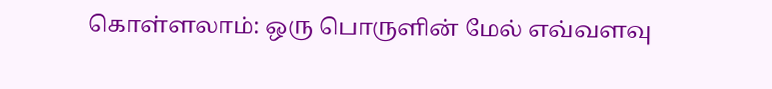கொள்ளலாம்: ஒரு பொருளின் மேல் எவ்வளவு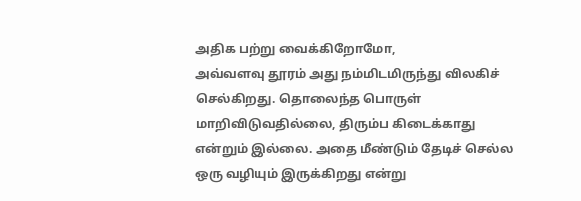அதிக பற்று வைக்கிறோமோ,
அவ்வளவு தூரம் அது நம்மிடமிருந்து விலகிச் செல்கிறது. தொலைந்த பொருள் மாறிவிடுவதில்லை, திரும்ப கிடைக்காது
என்றும் இல்லை. அதை மீண்டும் தேடிச் செல்ல ஒரு வழியும் இருக்கிறது என்று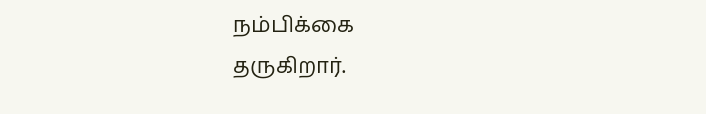நம்பிக்கை
தருகிறார்.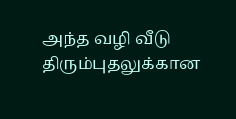அந்த வழி வீடு திரும்புதலுக்கான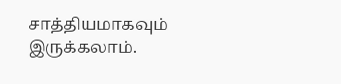சாத்தியமாகவும் இருக்கலாம்.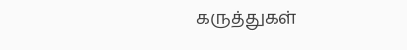கருத்துகள்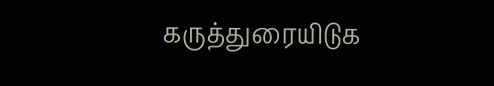கருத்துரையிடுக